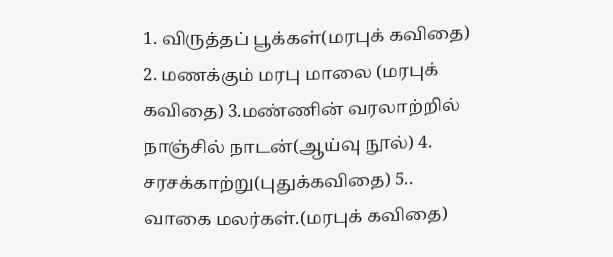1. விருத்தப் பூக்கள்(மரபுக் கவிதை) 2. மணக்கும் மரபு மாலை (மரபுக் கவிதை) 3.மண்ணின் வரலாற்றில் நாஞ்சில் நாடன்(ஆய்வு நூல்) 4. சரசக்காற்று(புதுக்கவிதை) 5.. வாகை மலர்கள்.(மரபுக் கவிதை)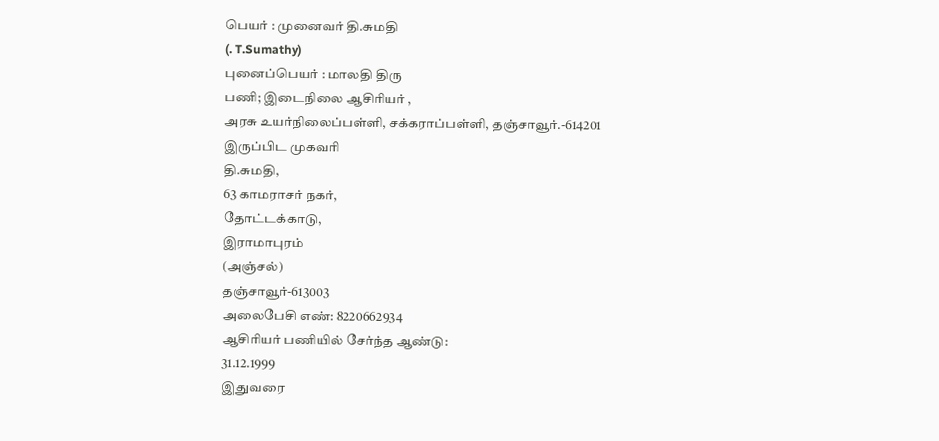பெயர் : முனைவர் தி.சுமதி
(. T.Sumathy)
புனைப்பெயர் : மாலதி திரு
பணி; இடைநிலை ஆசிரியர் ,
அரசு உயர்நிலைப்பள்ளி, சக்கராப்பள்ளி, தஞ்சாவூர்.-614201
இருப்பிட முகவரி
தி.சுமதி,
63 காமராசர் நகர்,
தோட்டக்காடு,
இராமாபுரம்
(அஞ்சல்)
தஞ்சாவூர்-613003
அலைபேசி எண்: 8220662934
ஆசிரியர் பணியில் சேர்ந்த ஆண்டு:
31.12.1999
இதுவரை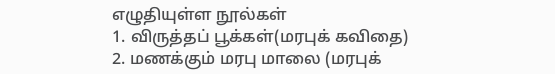எழுதியுள்ள நூல்கள்
1. விருத்தப் பூக்கள்(மரபுக் கவிதை)
2. மணக்கும் மரபு மாலை (மரபுக்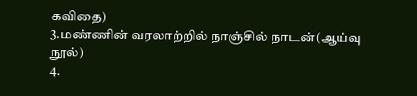கவிதை)
3.மண்ணின் வரலாற்றில் நாஞ்சில் நாடன்(ஆய்வு நூல்)
4.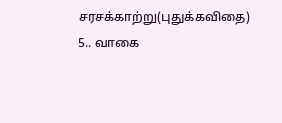சரசக்காற்று(புதுக்கவிதை)
5.. வாகை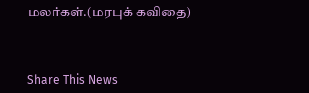மலர்கள்.(மரபுக் கவிதை)



Share This News